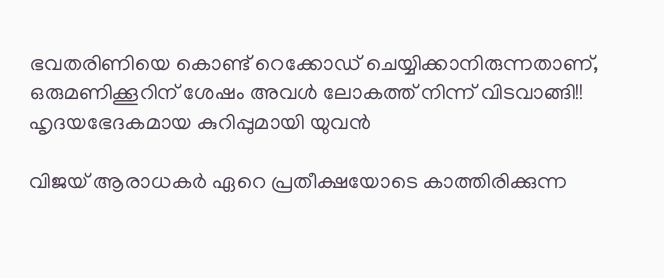ഭവതരിണിയെ കൊണ്ട് റെക്കോഡ് ചെയ്യിക്കാനിരുന്നതാണ്, ഒരുമണിക്കൂറിന് ശേഷം അവള്‍ ലോകത്ത് നിന്ന് വിടവാങ്ങി!! ഹൃദയഭേദകമായ കുറിപ്പുമായി യുവന്‍

വിജയ് ആരാധകര്‍ ഏറെ പ്രതീക്ഷയോടെ കാത്തിരിക്കുന്ന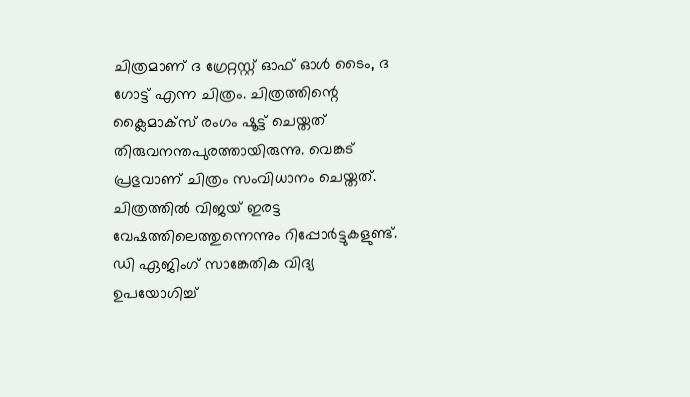ചിത്രമാണ് ദ ഗ്രേറ്റസ്റ്റ് ഓഫ് ഓള്‍ ടൈം, ദ ഗോട്ട് എന്ന ചിത്രം. ചിത്രത്തിന്റെ ക്ലൈമാക്‌സ് രംഗം ഷൂട്ട് ചെയ്തത് തിരുവനന്തപുരത്തായിരുന്നു. വെങ്കട് പ്രഭുവാണ് ചിത്രം സംവിധാനം ചെയ്തത്. ചിത്രത്തില്‍ വിജയ് ഇരട്ട വേഷത്തിലെത്തുന്നെന്നും റിപ്പോര്‍ട്ടുകളുണ്ട്. ഡി ഏജിംഗ് സാങ്കേതിക വിദ്യ ഉപയോഗിച്ച്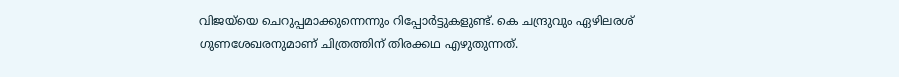വിജയ്‌യെ ചെറുപ്പമാക്കുന്നെന്നും റിപ്പോര്‍ട്ടുകളുണ്ട്. കെ ചന്ദ്രുവും ഏഴിലരശ് ഗുണശേഖരനുമാണ് ചിത്രത്തിന് തിരക്കഥ എഴുതുന്നത്.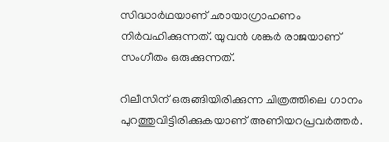സിദ്ധാര്‍ഥയാണ് ഛായാഗ്രാഹണം നിര്‍വഹിക്കുന്നത്. യുവന്‍ ശങ്കര്‍ രാജയാണ് സംഗീതം ഒരുക്കുന്നത്.

റിലീസിന് ഒരുങ്ങിയിരിക്കുന്ന ചിത്രത്തിലെ ഗാനം പുറത്തുവിട്ടിരിക്കുകയാണ് അണിയറപ്രവര്‍ത്തര്‍.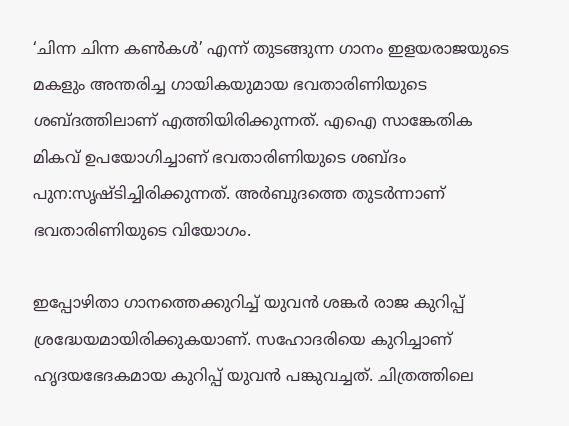‘ചിന്ന ചിന്ന കണ്‍കള്‍’ എന്ന് തുടങ്ങുന്ന ഗാനം ഇളയരാജയുടെ മകളും അന്തരിച്ച ഗായികയുമായ ഭവതാരിണിയുടെ ശബ്ദത്തിലാണ് എത്തിയിരിക്കുന്നത്. എഐ സാങ്കേതിക മികവ് ഉപയോഗിച്ചാണ് ഭവതാരിണിയുടെ ശബ്ദം പുന:സൃഷ്ടിച്ചിരിക്കുന്നത്. അര്‍ബുദത്തെ തുടര്‍ന്നാണ് ഭവതാരിണിയുടെ വിയോഗം.

ഇപ്പോഴിതാ ഗാനത്തെക്കുറിച്ച് യുവന്‍ ശങ്കര്‍ രാജ കുറിപ്പ് ശ്രദ്ധേയമായിരിക്കുകയാണ്. സഹോദരിയെ കുറിച്ചാണ് ഹൃദയഭേദകമായ കുറിപ്പ് യുവന്‍ പങ്കുവച്ചത്. ചിത്രത്തിലെ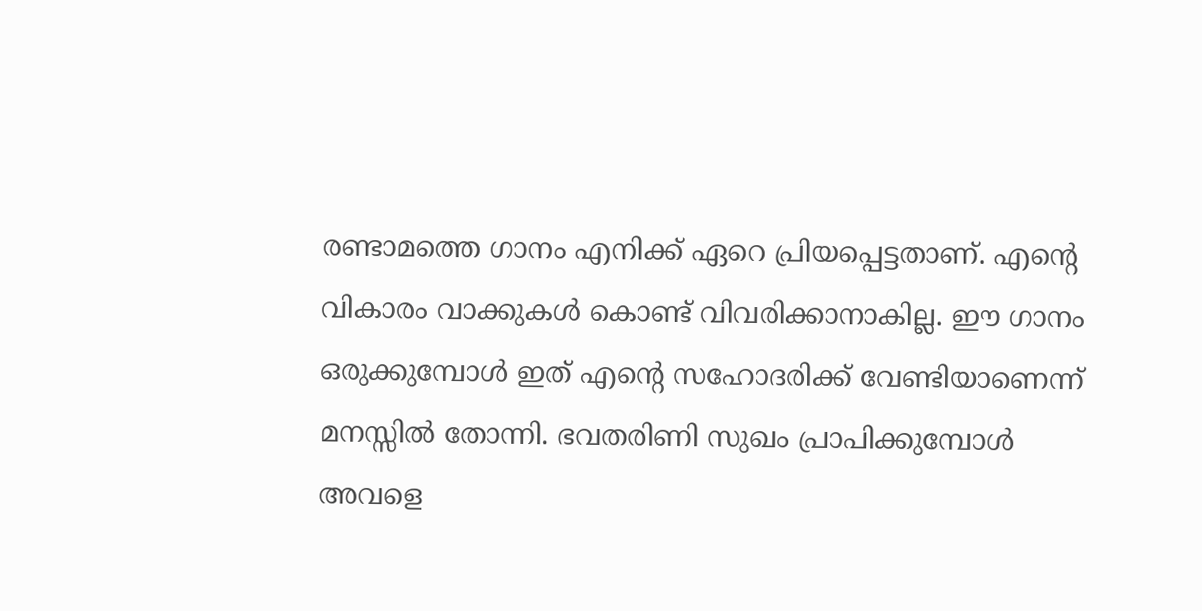രണ്ടാമത്തെ ഗാനം എനിക്ക് ഏറെ പ്രിയപ്പെട്ടതാണ്. എന്റെ വികാരം വാക്കുകള്‍ കൊണ്ട് വിവരിക്കാനാകില്ല. ഈ ഗാനം ഒരുക്കുമ്പോള്‍ ഇത് എന്റെ സഹോദരിക്ക് വേണ്ടിയാണെന്ന് മനസ്സില്‍ തോന്നി. ഭവതരിണി സുഖം പ്രാപിക്കുമ്പോള്‍ അവളെ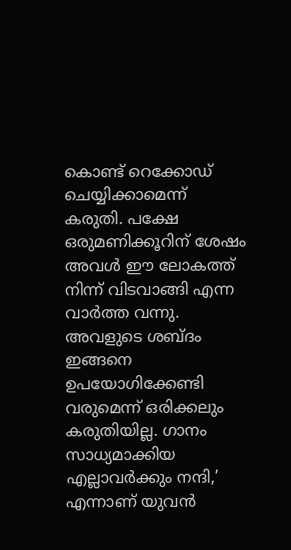കൊണ്ട് റെക്കോഡ് ചെയ്യിക്കാമെന്ന് കരുതി. പക്ഷേ ഒരുമണിക്കൂറിന് ശേഷം അവള്‍ ഈ ലോകത്ത് നിന്ന് വിടവാങ്ങി എന്ന വാര്‍ത്ത വന്നു. അവളുടെ ശബ്ദം ഇങ്ങനെ ഉപയോഗിക്കേണ്ടി വരുമെന്ന് ഒരിക്കലും കരുതിയില്ല. ഗാനം സാധ്യമാക്കിയ എല്ലാവര്‍ക്കും നന്ദി,’ എന്നാണ് യുവന്‍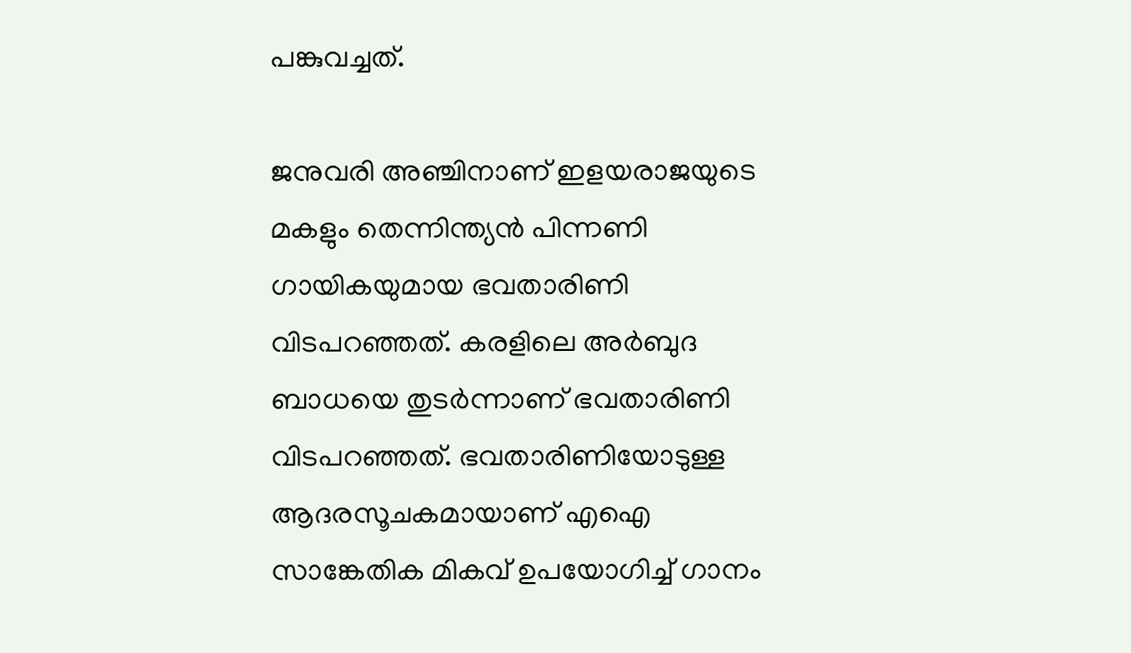പങ്കുവച്ചത്.

ജനുവരി അഞ്ചിനാണ് ഇളയരാജയുടെ മകളും തെന്നിന്ത്യന്‍ പിന്നണി ഗായികയുമായ ഭവതാരിണി വിടപറഞ്ഞത്. കരളിലെ അര്‍ബുദ ബാധയെ തുടര്‍ന്നാണ് ഭവതാരിണി വിടപറഞ്ഞത്. ഭവതാരിണിയോടുള്ള ആദരസൂചകമായാണ് എഐ സാങ്കേതിക മികവ് ഉപയോഗിച്ച് ഗാനം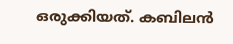ഒരുക്കിയത്. കബിലന്‍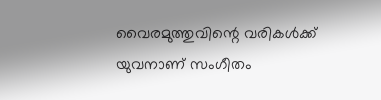വൈരമുത്തുവിന്റെ വരികള്‍ക്ക് യുവനാണ് സംഗീതം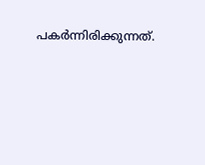പകര്‍ന്നിരിക്കുന്നത്.